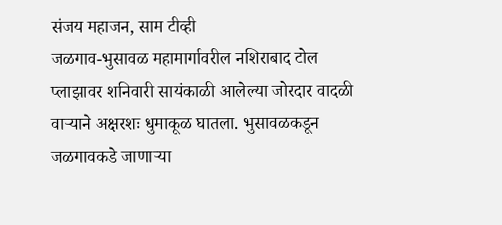संजय महाजन, साम टीव्ही
जळगाव-भुसावळ महामार्गावरील नशिराबाद टोल प्लाझावर शनिवारी सायंकाळी आलेल्या जोरदार वादळी वाऱ्याने अक्षरशः धुमाकूळ घातला. भुसावळकडून जळगावकडे जाणाऱ्या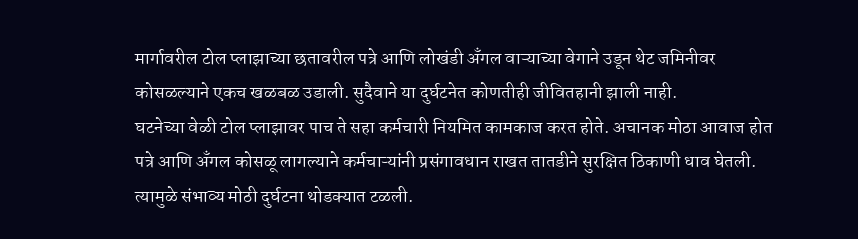मार्गावरील टोल प्लाझाच्या छतावरील पत्रे आणि लोखंडी अँगल वाऱ्याच्या वेगाने उडून थेट जमिनीवर कोसळल्याने एकच खळबळ उडाली. सुदैवाने या दुर्घटनेत कोणतीही जीवितहानी झाली नाही.
घटनेच्या वेळी टोल प्लाझावर पाच ते सहा कर्मचारी नियमित कामकाज करत होते. अचानक मोठा आवाज होत पत्रे आणि अँगल कोसळू लागल्याने कर्मचाऱ्यांनी प्रसंगावधान राखत तातडीने सुरक्षित ठिकाणी धाव घेतली. त्यामुळे संभाव्य मोठी दुर्घटना थोडक्यात टळली.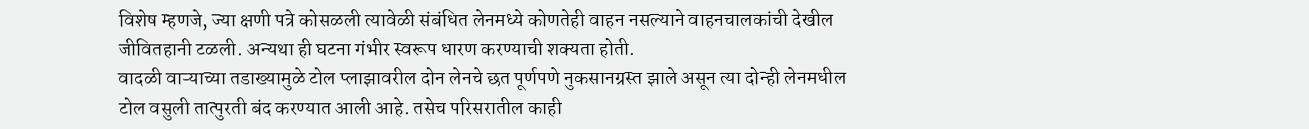विशेष म्हणजे, ज्या क्षणी पत्रे कोसळली त्यावेळी संबंधित लेनमध्ये कोणतेही वाहन नसल्याने वाहनचालकांची देखील जीवितहानी टळली. अन्यथा ही घटना गंभीर स्वरूप धारण करण्याची शक्यता होती.
वादळी वाऱ्याच्या तडाख्यामुळे टोल प्लाझावरील दोन लेनचे छत पूर्णपणे नुकसानग्रस्त झाले असून त्या दोन्ही लेनमधील टोल वसुली तात्पुरती बंद करण्यात आली आहे. तसेच परिसरातील काही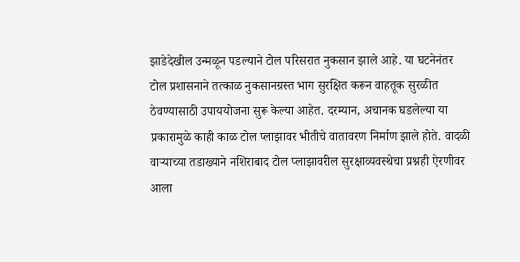झाडेदेखील उन्मळून पडल्याने टोल परिसरात नुकसान झाले आहे. या घटनेनंतर टोल प्रशासनाने तत्काळ नुकसानग्रस्त भाग सुरक्षित करून वाहतूक सुरळीत ठेवण्यासाठी उपाययोजना सुरू केल्या आहेत. दरम्यान, अचानक घडलेल्या या प्रकारामुळे काही काळ टोल प्लाझावर भीतीचे वातावरण निर्माण झाले होते. वादळी वाऱ्याच्या तडाख्याने नशिराबाद टोल प्लाझावरील सुरक्षाव्यवस्थेचा प्रश्नही ऐरणीवर आला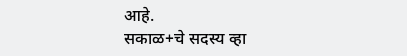आहे.
सकाळ+चे सदस्य व्हा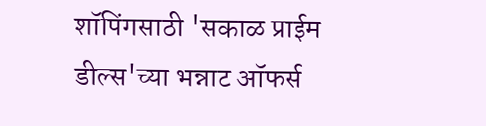शॉपिंगसाठी 'सकाळ प्राईम डील्स'च्या भन्नाट ऑफर्स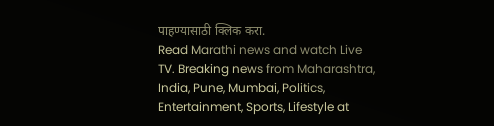पाहण्यासाठी क्लिक करा.
Read Marathi news and watch Live TV. Breaking news from Maharashtra, India, Pune, Mumbai, Politics, Entertainment, Sports, Lifestyle at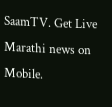SaamTV. Get Live Marathi news on Mobile.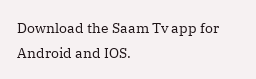Download the Saam Tv app for Android and IOS.